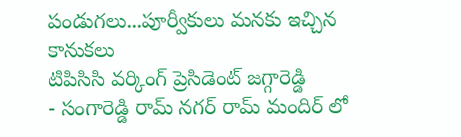పండుగలు...పూర్వీకులు మనకు ఇచ్చిన కానుకలు
టిపిసిసి వర్కింగ్ ప్రెసిడెంట్ జగ్గారెడ్డి
- సంగారెడ్డి రామ్ నగర్ రామ్ మందిర్ లో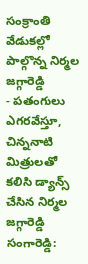సంక్రాంతి వేడుకల్లో పాల్గొన్న నిర్మల జగ్గారెడ్డి
- పతంగులు ఎగరవేస్తూ, చిన్ననాటి మిత్రులతో కలిసి డ్యాన్స్ చేసిన నిర్మల జగ్గారెడ్డి
సంగారెడ్డి: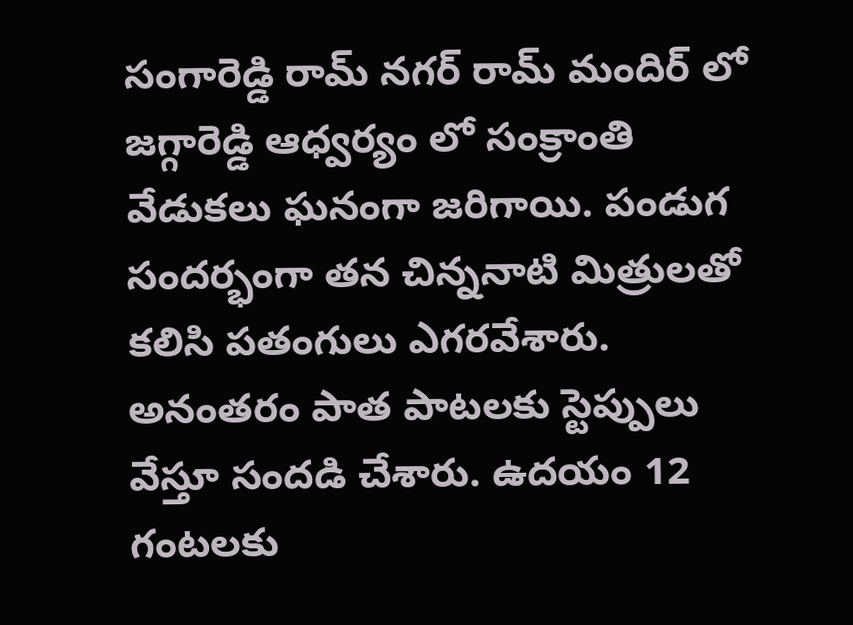సంగారెడ్డి రామ్ నగర్ రామ్ మందిర్ లో జగ్గారెడ్డి ఆధ్వర్యం లో సంక్రాంతి వేడుకలు ఘనంగా జరిగాయి. పండుగ సందర్భంగా తన చిన్ననాటి మిత్రులతో కలిసి పతంగులు ఎగరవేశారు. అనంతరం పాత పాటలకు స్టెప్పులు వేస్తూ సందడి చేశారు. ఉదయం 12 గంటలకు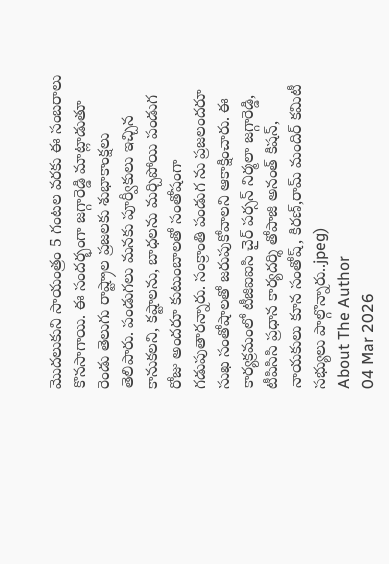మొదలుకుని సాయంత్రం 5 గంటల వరకు ఈ సంబరాలు కొనసాగాయి. ఈ సందర్భంగా జగ్గారెడ్డి మాట్లాడుతూ రెండు తెలుగు రాష్ట్రాల ప్రజలకు శుభాకాంక్షలు తెలిపారు. పండుగలు మనకు పూర్వీకులు ఇచ్చిన కానుకలని, కష్టాలను, బాధలను మర్చిపోయి పండుగ రోజు అందరూ కుటుంబాలతో సంతోషంగా గడుపుతారన్నారు. సంక్రాంతి పండుగ ను ప్రజలందరూ సుఖ సంతోషాలతో జరుపుకోవాలని ఆకాక్షించారు. ఈ కార్యక్రమంలో టీజిఐఐసి చైర్ పర్సన్ నిర్మలా జగ్గారెడ్డి, టీపిసిసి ప్రధాన కార్యదర్శి తోపాజి అనంత్ కిషన్, నాయకులు కూన సంతోష్, కిరణ్,రామ్ మందిర్ కమిటీ సభ్యులు పాల్గొన్నారు..jpeg)
About The Author
04 Mar 2026